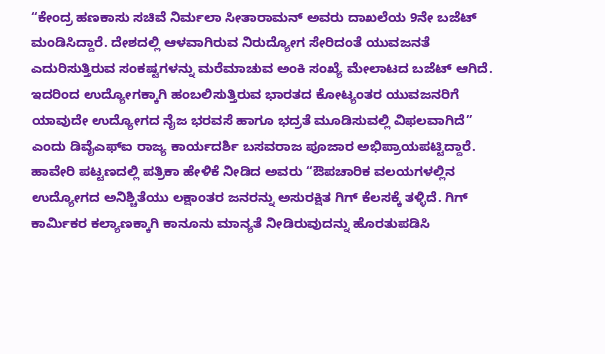“ಕೇಂದ್ರ ಹಣಕಾಸು ಸಚಿವೆ ನಿರ್ಮಲಾ ಸೀತಾರಾಮನ್ ಅವರು ದಾಖಲೆಯ 9ನೇ ಬಜೆಟ್ ಮಂಡಿಸಿದ್ದಾರೆ. ದೇಶದಲ್ಲಿ ಆಳವಾಗಿರುವ ನಿರುದ್ಯೋಗ ಸೇರಿದಂತೆ ಯುವಜನತೆ ಎದುರಿಸುತ್ತಿರುವ ಸಂಕಷ್ಟಗಳನ್ನು ಮರೆಮಾಚುವ ಅಂಕಿ ಸಂಖ್ಯೆ ಮೇಲಾಟದ ಬಜೆಟ್ ಆಗಿದೆ. ಇದರಿಂದ ಉದ್ಯೋಗಕ್ಕಾಗಿ ಹಂಬಲಿಸುತ್ತಿರುವ ಭಾರತದ ಕೋಟ್ಯಂತರ ಯುವಜನರಿಗೆ ಯಾವುದೇ ಉದ್ಯೋಗದ ನೈಜ ಭರವಸೆ ಹಾಗೂ ಭದ್ರತೆ ಮೂಡಿಸುವಲ್ಲಿ ವಿಫಲವಾಗಿದೆ” ಎಂದು ಡಿವೈಎಫ್ಐ ರಾಜ್ಯ ಕಾರ್ಯದರ್ಶಿ ಬಸವರಾಜ ಪೂಜಾರ ಅಭಿಪ್ರಾಯಪಟ್ಟಿದ್ದಾರೆ.
ಹಾವೇರಿ ಪಟ್ಟಣದಲ್ಲಿ ಪತ್ರಿಕಾ ಹೇಳಿಕೆ ನೀಡಿದ ಅವರು “ಔಪಚಾರಿಕ ವಲಯಗಳಲ್ಲಿನ ಉದ್ಯೋಗದ ಅನಿಶ್ಚಿತೆಯು ಲಕ್ಷಾಂತರ ಜನರನ್ನು ಅಸುರಕ್ಷಿತ ಗಿಗ್ ಕೆಲಸಕ್ಕೆ ತಳ್ಳಿದೆ. ಗಿಗ್ ಕಾರ್ಮಿಕರ ಕಲ್ಯಾಣಕ್ಕಾಗಿ ಕಾನೂನು ಮಾನ್ಯತೆ ನೀಡಿರುವುದನ್ನು ಹೊರತುಪಡಿಸಿ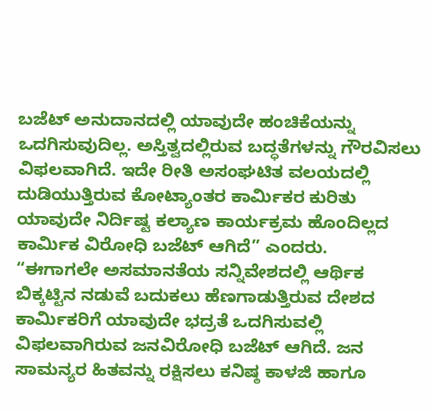ಬಜೆಟ್ ಅನುದಾನದಲ್ಲಿ ಯಾವುದೇ ಹಂಚಿಕೆಯನ್ನು ಒದಗಿಸುವುದಿಲ್ಲ. ಅಸ್ತಿತ್ವದಲ್ಲಿರುವ ಬದ್ಧತೆಗಳನ್ನು ಗೌರವಿಸಲು ವಿಫಲವಾಗಿದೆ. ಇದೇ ರೀತಿ ಅಸಂಘಟಿತ ವಲಯದಲ್ಲಿ ದುಡಿಯುತ್ತಿರುವ ಕೋಟ್ಯಾಂತರ ಕಾರ್ಮಿಕರ ಕುರಿತು ಯಾವುದೇ ನಿರ್ದಿಷ್ಟ ಕಲ್ಯಾಣ ಕಾರ್ಯಕ್ರಮ ಹೊಂದಿಲ್ಲದ ಕಾರ್ಮಿಕ ವಿರೋಧಿ ಬಜೆಟ್ ಆಗಿದೆ” ಎಂದರು.
“ಈಗಾಗಲೇ ಅಸಮಾನತೆಯ ಸನ್ನಿವೇಶದಲ್ಲಿ ಆರ್ಥಿಕ ಬಿಕ್ಕಟ್ಟಿನ ನಡುವೆ ಬದುಕಲು ಹೆಣಗಾಡುತ್ತಿರುವ ದೇಶದ ಕಾರ್ಮಿಕರಿಗೆ ಯಾವುದೇ ಭದ್ರತೆ ಒದಗಿಸುವಲ್ಲಿ ವಿಫಲವಾಗಿರುವ ಜನವಿರೋಧಿ ಬಜೆಟ್ ಆಗಿದೆ. ಜನ ಸಾಮನ್ಯರ ಹಿತವನ್ನು ರಕ್ಷಿಸಲು ಕನಿಷ್ಠ ಕಾಳಜಿ ಹಾಗೂ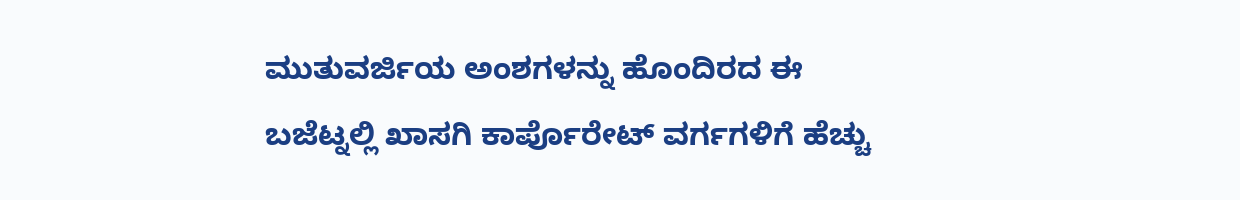ಮುತುವರ್ಜಿಯ ಅಂಶಗಳನ್ನು ಹೊಂದಿರದ ಈ ಬಜೆಟ್ನಲ್ಲಿ ಖಾಸಗಿ ಕಾರ್ಪೊರೇಟ್ ವರ್ಗಗಳಿಗೆ ಹೆಚ್ಚು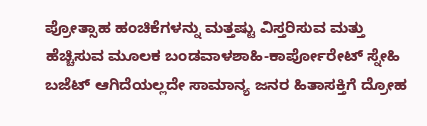ಪ್ರೋತ್ಸಾಹ ಹಂಚಿಕೆಗಳನ್ನು ಮತ್ತಷ್ಟು ವಿಸ್ತರಿಸುವ ಮತ್ತು ಹೆಚ್ಚಿಸುವ ಮೂಲಕ ಬಂಡವಾಳಶಾಹಿ-ಕಾರ್ಪೋರೇಟ್ ಸ್ನೇಹಿ ಬಜೆಟ್ ಆಗಿದೆಯಲ್ಲದೇ ಸಾಮಾನ್ಯ ಜನರ ಹಿತಾಸಕ್ತಿಗೆ ದ್ರೋಹ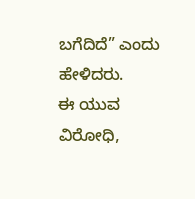ಬಗೆದಿದೆ” ಎಂದು ಹೇಳಿದರು.
ಈ ಯುವ ವಿರೋಧಿ,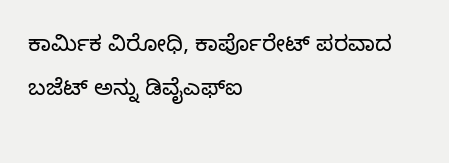ಕಾರ್ಮಿಕ ವಿರೋಧಿ, ಕಾರ್ಪೊರೇಟ್ ಪರವಾದ ಬಜೆಟ್ ಅನ್ನು ಡಿವೈಎಫ್ಐ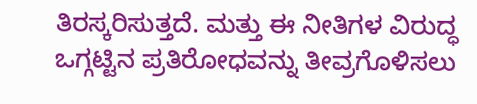ತಿರಸ್ಕರಿಸುತ್ತದೆ. ಮತ್ತು ಈ ನೀತಿಗಳ ವಿರುದ್ಧ ಒಗ್ಗಟ್ಟಿನ ಪ್ರತಿರೋಧವನ್ನು ತೀವ್ರಗೊಳಿಸಲು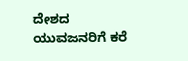ದೇಶದ ಯುವಜನರಿಗೆ ಕರೆ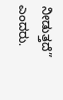ನೀಡುತ್ತದೆ” ಎಂದರು.